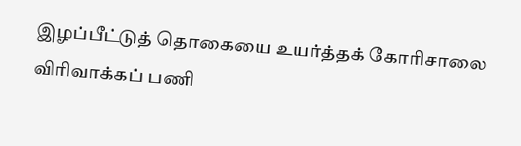இழப்பீட்டுத் தொகையை உயர்த்தக் கோரிசாலை விரிவாக்கப் பணி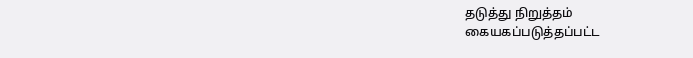தடுத்து நிறுத்தம்
கையகப்படுத்தப்பட்ட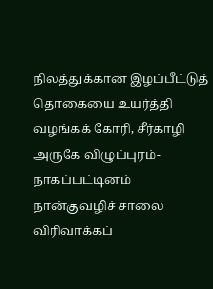நிலத்துக்கான இழப்பீட்டுத் தொகையை உயர்த்தி வழங்கக் கோரி, சீர்காழி அருகே விழுப்புரம்-நாகப்பட்டினம் நான்குவழிச் சாலை விரிவாக்கப்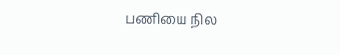பணியை நில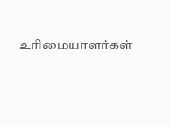உரிமையாளர்கள்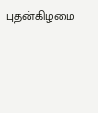புதன்கிழமை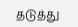தடுத்து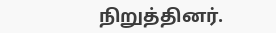நிறுத்தினர்.